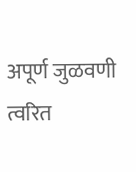अपूर्ण जुळवणी त्वरित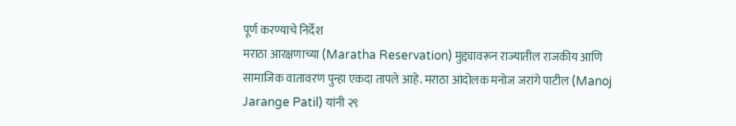पूर्ण करण्याचे निर्देश
मराठा आरक्षणाच्या (Maratha Reservation) मुद्द्यावरून राज्यातील राजकीय आणि सामाजिक वातावरण पुन्हा एकदा तापले आहे. मराठा आंदोलक मनोज जरांगे पाटील (Manoj Jarange Patil) यांनी २९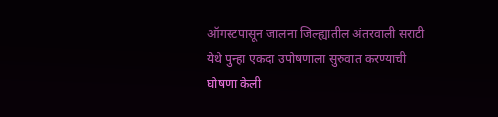ऑगस्टपासून जालना जिल्ह्यातील अंतरवाली सराटी येथे पुन्हा एकदा उपोषणाला सुरुवात करण्याची घोषणा केली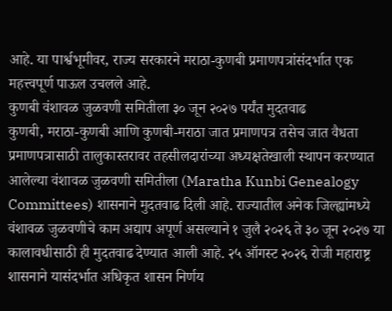आहे. या पार्श्वभूमीवर, राज्य सरकारने मराठा-कुणबी प्रमाणपत्रांसंदर्भात एक महत्त्वपूर्ण पाऊल उचलले आहे.
कुणबी वंशावळ जुळवणी समितीला ३० जून २०२७ पर्यंत मुदतवाढ
कुणबी, मराठा-कुणबी आणि कुणबी-मराठा जात प्रमाणपत्र तसेच जात वैधता प्रमाणपत्रासाठी तालुकास्तरावर तहसीलदारांच्या अध्यक्षतेखाली स्थापन करण्यात आलेल्या वंशावळ जुळवणी समितीला (Maratha Kunbi Genealogy Committees) शासनाने मुदतवाढ दिली आहे. राज्यातील अनेक जिल्ह्यांमध्ये वंशावळ जुळवणीचे काम अद्याप अपूर्ण असल्याने १ जुलै २०२६ ते ३० जून २०२७ या कालावधीसाठी ही मुदतवाढ देण्यात आली आहे. २५ ऑगस्ट २०२६ रोजी महाराष्ट्र शासनाने यासंदर्भात अधिकृत शासन निर्णय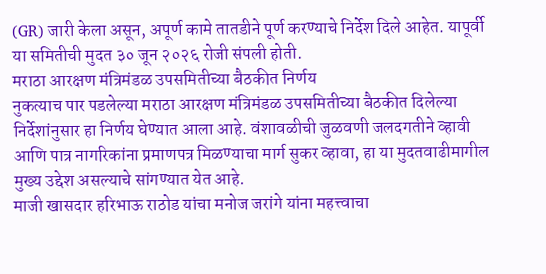(GR) जारी केला असून, अपूर्ण कामे तातडीने पूर्ण करण्याचे निर्देश दिले आहेत. यापूर्वी या समितीची मुदत ३० जून २०२६ रोजी संपली होती.
मराठा आरक्षण मंत्रिमंडळ उपसमितीच्या बैठकीत निर्णय
नुकत्याच पार पडलेल्या मराठा आरक्षण मंत्रिमंडळ उपसमितीच्या बैठकीत दिलेल्या निर्देशांनुसार हा निर्णय घेण्यात आला आहे. वंशावळीची जुळवणी जलदगतीने व्हावी आणि पात्र नागरिकांना प्रमाणपत्र मिळण्याचा मार्ग सुकर व्हावा, हा या मुदतवाढीमागील मुख्य उद्देश असल्याचे सांगण्यात येत आहे.
माजी खासदार हरिभाऊ राठोड यांचा मनोज जरांगे यांना महत्त्वाचा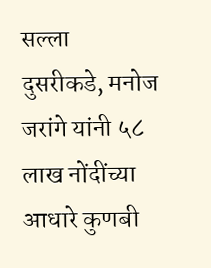सल्ला
दुसरीकडे, मनोज जरांगे यांनी ५८ लाख नोंदींच्या आधारे कुणबी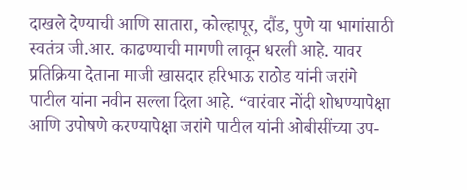दाखले देण्याची आणि सातारा, कोल्हापूर, दौंड, पुणे या भागांसाठी स्वतंत्र जी.आर. काढण्याची मागणी लावून धरली आहे. यावर प्रतिक्रिया देताना माजी खासदार हरिभाऊ राठोड यांनी जरांगे पाटील यांना नवीन सल्ला दिला आहे. “वारंवार नोंदी शोधण्यापेक्षा आणि उपोषणे करण्यापेक्षा जरांगे पाटील यांनी ओबीसींच्या उप-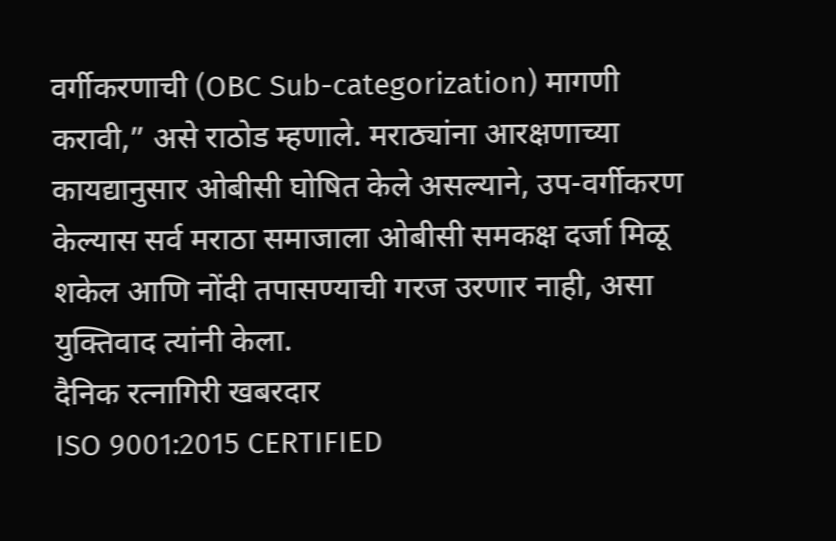वर्गीकरणाची (OBC Sub-categorization) मागणी करावी,” असे राठोड म्हणाले. मराठ्यांना आरक्षणाच्या कायद्यानुसार ओबीसी घोषित केले असल्याने, उप-वर्गीकरण केल्यास सर्व मराठा समाजाला ओबीसी समकक्ष दर्जा मिळू शकेल आणि नोंदी तपासण्याची गरज उरणार नाही, असा युक्तिवाद त्यांनी केला.
दैनिक रत्नागिरी खबरदार
ISO 9001:2015 CERTIFIED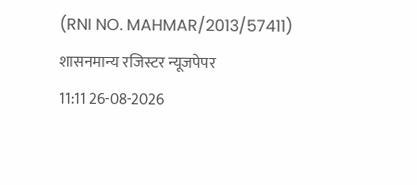(RNI NO. MAHMAR/2013/57411)
शासनमान्य रजिस्टर न्यूजपेपर
11:11 26-08-2026